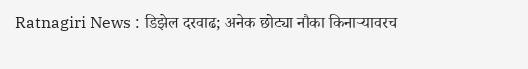Ratnagiri News : डिझेल दरवाढ; अनेक छोट्या नौका किनाऱ्यावरच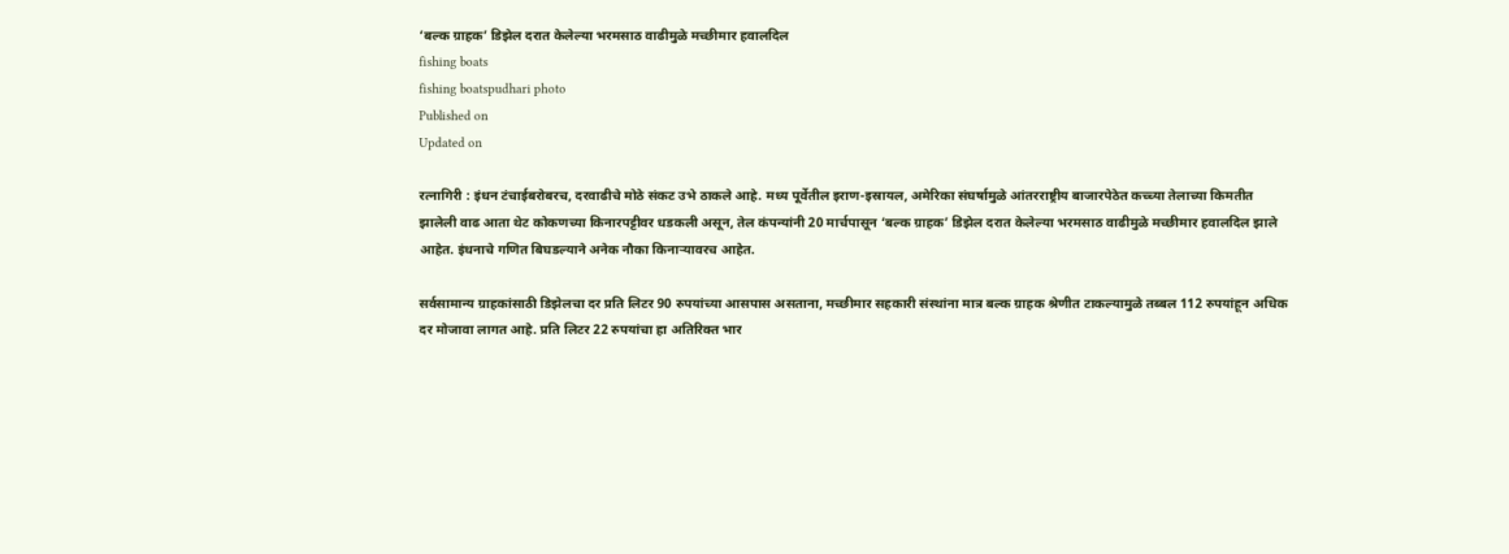‘बल्क ग्राहक‌’ डिझेल दरात केलेल्या भरमसाठ वाढीमुळे मच्छीमार हवालदिल
fishing boats
fishing boatspudhari photo
Published on
Updated on

रत्नागिरी : इंधन टंचाईबरोबरच, दरवाढीचे मोठे संकट उभे ठाकले आहे. मध्य पूर्वेतील इराण-इस्रायल, अमेरिका संघर्षामुळे आंतरराष्ट्रीय बाजारपेठेत कच्च्या तेलाच्या किमतीत झालेली वाढ आता थेट कोकणच्या किनारपट्टीवर धडकली असून, तेल कंपन्यांनी 20 मार्चपासून ‌‘बल्क ग्राहक‌’ डिझेल दरात केलेल्या भरमसाठ वाढीमुळे मच्छीमार हवालदिल झाले आहेत. इंधनाचे गणित बिघडल्याने अनेक नौका किनाऱ्यावरच आहेत.

सर्वसामान्य ग्राहकांसाठी डिझेलचा दर प्रति लिटर 90 रुपयांच्या आसपास असताना, मच्छीमार सहकारी संस्थांना मात्र बल्क ग्राहक श्रेणीत टाकल्यामुळे तब्बल 112 रुपयांहून अधिक दर मोजावा लागत आहे. प्रति लिटर 22 रुपयांचा हा अतिरिक्त भार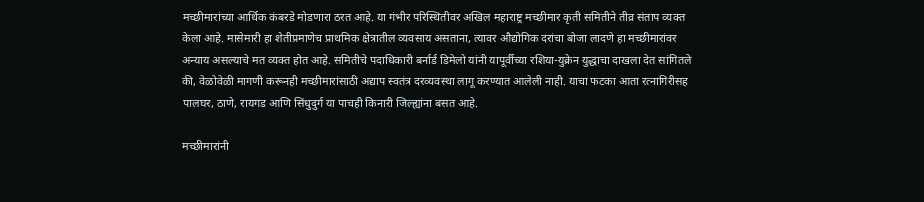मच्छीमारांच्या आर्थिक कंबरडे मोडणारा ठरत आहे. या गंभीर परिस्थितीवर अखिल महाराष्ट्र मच्छीमार कृती समितीने तीव्र संताप व्यक्त केला आहे. मासेमारी हा शेतीप्रमाणेच प्राथमिक क्षेत्रातील व्यवसाय असताना, त्यावर औद्योगिक दरांचा बोजा लादणे हा मच्छीमारांवर अन्याय असल्याचे मत व्यक्त होत आहे. समितीचे पदाधिकारी बर्नार्ड डिमेलो यांनी यापूर्वीच्या रशिया-युक्रेन युद्धाचा दाखला देत सांगितले की, वेळोवेळी मागणी करूनही मच्छीमारांसाठी अद्याप स्वतंत्र दरव्यवस्था लागू करण्यात आलेली नाही. याचा फटका आता रत्नागिरीसह पालघर, ठाणे, रायगड आणि सिंधुदुर्ग या पाचही किनारी जिल्ह्यांना बसत आहे.

मच्छीमारांनी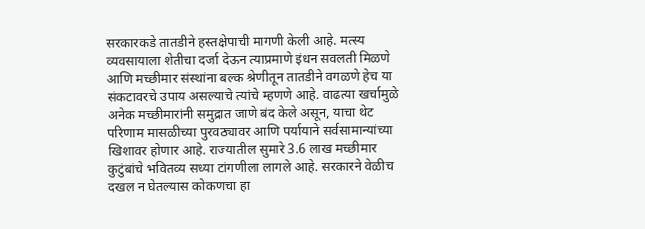सरकारकडे तातडीने हस्तक्षेपाची मागणी केली आहे. मत्स्य व्यवसायाला शेतीचा दर्जा देऊन त्याप्रमाणे इंधन सवलती मिळणे आणि मच्छीमार संस्थांना बल्क श्रेणीतून तातडीने वगळणे हेच या संकटावरचे उपाय असल्याचे त्यांचे म्हणणे आहे. वाढत्या खर्चामुळे अनेक मच्छीमारांनी समुद्रात जाणे बंद केले असून, याचा थेट परिणाम मासळीच्या पुरवठ्यावर आणि पर्यायाने सर्वसामान्यांच्या खिशावर होणार आहे. राज्यातील सुमारे 3.6 लाख मच्छीमार कुटुंबांचे भवितव्य सध्या टांगणीला लागले आहे. सरकारने वेळीच दखल न घेतल्यास कोकणचा हा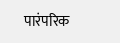पारंपरिक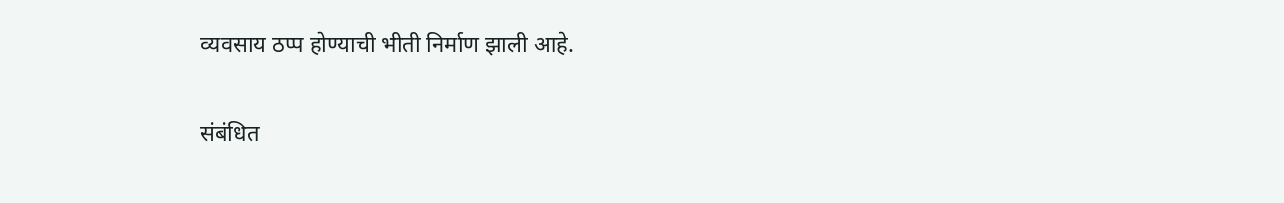व्यवसाय ठप्प होण्याची भीती निर्माण झाली आहे.

संबंधित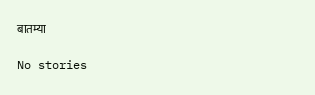बातम्या

No stories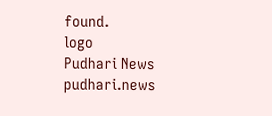found.
logo
Pudhari News
pudhari.news